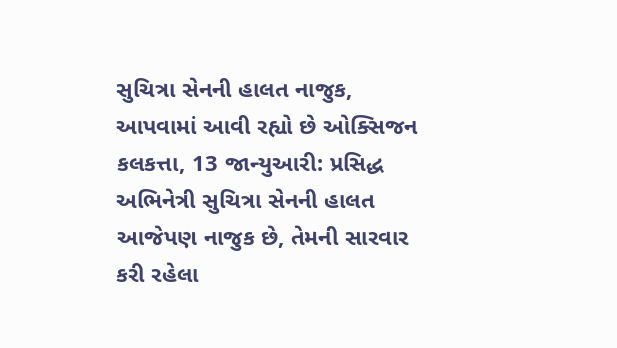સુચિત્રા સેનની હાલત નાજુક, આપવામાં આવી રહ્યો છે ઓક્સિજન
કલકત્તા, 13 જાન્યુઆરી: પ્રસિદ્ધ અભિનેત્રી સુચિત્રા સેનની હાલત આજેપણ નાજુક છે, તેમની સારવાર કરી રહેલા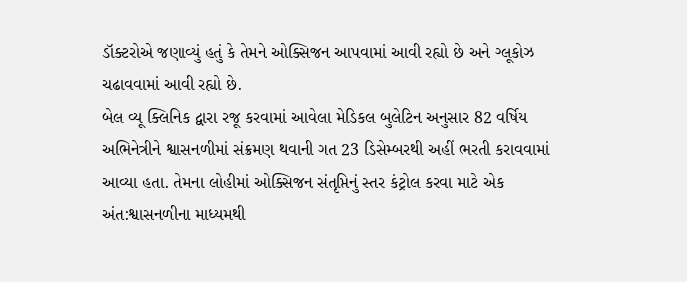ડૉક્ટરોએ જણાવ્યું હતું કે તેમને ઓક્સિજન આપવામાં આવી રહ્યો છે અને ગ્લૂકોઝ ચઢાવવામાં આવી રહ્યો છે.
બેલ વ્યૂ ક્લિનિક દ્વારા રજૂ કરવામાં આવેલા મેડિકલ બુલેટિન અનુસાર 82 વર્ષિય અભિનેત્રીને શ્વાસનળીમાં સંક્રમણ થવાની ગત 23 ડિસેમ્બરથી અહીં ભરતી કરાવવામાં આવ્યા હતા. તેમના લોહીમાં ઓક્સિજન સંતૃપ્તિનું સ્તર કંટ્રોલ કરવા માટે એક અંત:શ્વાસનળીના માધ્યમથી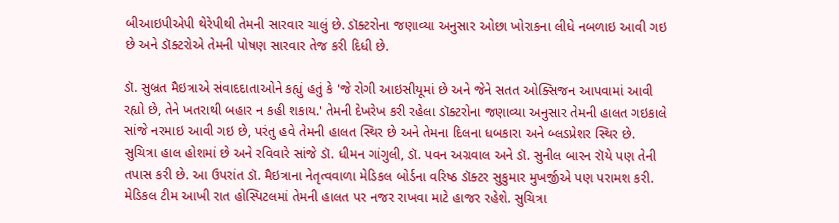બીઆઇપીએપી થેરેપીથી તેમની સારવાર ચાલું છે. ડૉક્ટરોના જણાવ્યા અનુસાર ઓછા ખોરાકના લીધે નબળાઇ આવી ગઇ છે અને ડૉક્ટરોએ તેમની પોષણ સારવાર તેજ કરી દિધી છે.

ડૉ. સુબ્રત મૈઇત્રાએ સંવાદદાતાઓને કહ્યું હતું કે 'જે રોગી આઇસીયૂમાં છે અને જેને સતત ઓક્સિજન આપવામાં આવી રહ્યો છે, તેને ખતરાથી બહાર ન કહી શકાય.' તેમની દેખરેખ કરી રહેલા ડૉક્ટરોના જણાવ્યા અનુસાર તેમની હાલત ગઇકાલે સાંજે નરમાઇ આવી ગઇ છે, પરંતુ હવે તેમની હાલત સ્થિર છે અને તેમના દિલના ધબકારા અને બ્લડપ્રેશર સ્થિર છે.
સુચિત્રા હાલ હોશમાં છે અને રવિવારે સાંજે ડૉ. ધીમન ગાંગુલી, ડૉ. પવન અગ્રવાલ અને ડૉ. સુનીલ બારન રૉયે પણ તેની તપાસ કરી છે. આ ઉપરાંત ડૉ. મૈઇત્રાના નેતૃત્વવાળા મેડિકલ બોર્ડના વરિષ્ઠ ડૉક્ટર સુકુમાર મુખર્જીએ પણ પરામશ કરી. મેડિકલ ટીમ આખી રાત હોસ્પિટલમાં તેમની હાલત પર નજર રાખવા માટે હાજર રહેશે. સુચિત્રા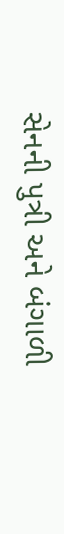સેનની પુત્રી અને બંગાળી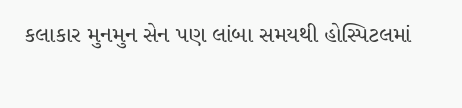કલાકાર મુનમુન સેન પણ લાંબા સમયથી હોસ્પિટલમાં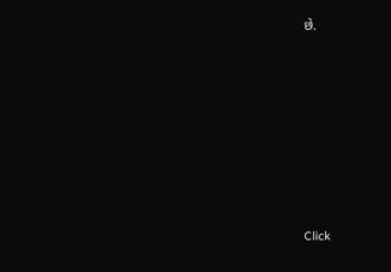છે.












Click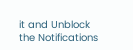it and Unblock the Notifications